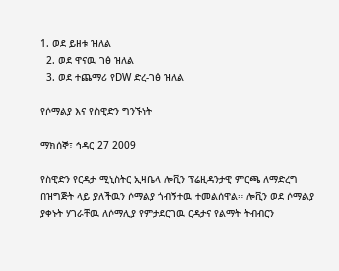1. ወደ ይዘቱ ዝለል
  2. ወደ ዋናዉ ገፅ ዝለል
  3. ወደ ተጨማሪ የDW ድረ-ገፅ ዝለል

የሶማልያ እና የስዊድን ግንኙነት

ማክሰኞ፣ ኅዳር 27 2009

የስዊድን የርዳታ ሚኒስትር ኢዛቤላ ሎቪን ፕሬዚዳንታዊ ምርጫ ለማድረግ በዝግጅት ላይ ያለችዉን ሶማልያ ጎብኝተዉ ተመልሰዋል። ሎቪን ወደ ሶማልያ ያቀኑት ሃገራቸዉ ለሶማሊያ የምታደርገዉ ርዳታና የልማት ትብብርን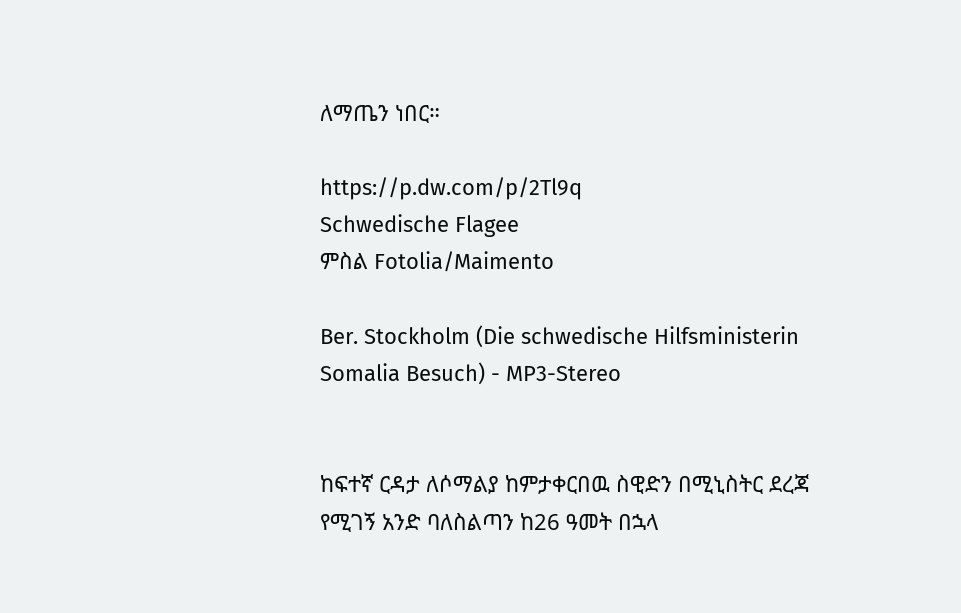ለማጤን ነበር።

https://p.dw.com/p/2Tl9q
Schwedische Flagee
ምስል Fotolia/Maimento

Ber. Stockholm (Die schwedische Hilfsministerin Somalia Besuch) - MP3-Stereo


ከፍተኛ ርዳታ ለሶማልያ ከምታቀርበዉ ስዊድን በሚኒስትር ደረጃ የሚገኝ አንድ ባለስልጣን ከ26 ዓመት በኋላ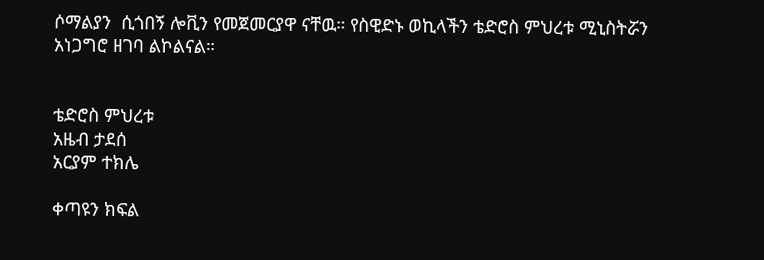ሶማልያን  ሲጎበኝ ሎቪን የመጀመርያዋ ናቸዉ። የስዊድኑ ወኪላችን ቴድሮስ ምህረቱ ሚኒስትሯን አነጋግሮ ዘገባ ልኮልናል።


ቴድሮስ ምህረቱ
አዜብ ታደሰ
አርያም ተክሌ

ቀጣዩን ክፍል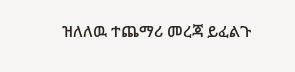ዝለለዉ ተጨማሪ መረጃ ይፈልጉ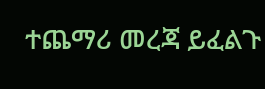ተጨማሪ መረጃ ይፈልጉ